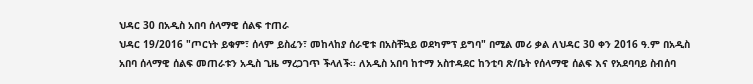ህዳር 30 በአዲስ አበባ ሰላማዊ ሰልፍ ተጠራ
ህዳር 19/2016 "ጦርነት ይቁም፣ ሰላም ይስፈን፣ መከላከያ ሰራዊቱ በአስቸኳይ ወደካምፕ ይግባ" በሚል መሪ ቃል ለህዳር 30 ቀን 2016 ዓ.ም በአዲስ አበባ ሰላማዊ ሰልፍ መጠራቱን አዲስ ጊዜ ማረጋገጥ ችላለች፡፡ ለአዲስ አበባ ከተማ አስተዳደር ከንቲባ ጽ/ቤት የሰላማዊ ሰልፍ እና የአደባባይ ስብሰባ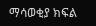ማሳወቂያ ክፍል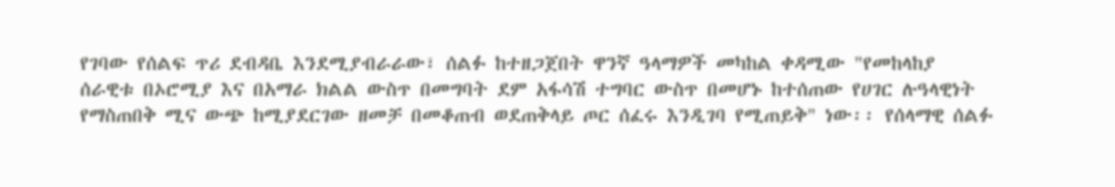የገባው የሰልፍ ጥሪ ደብዳቤ እንደሚያብራራው፣ ሰልፉ ከተዘጋጀበት ዋንኛ ዓላማዎች መካከል ቀዳሚው "የመከላከያ ሰራዊቱ በኦሮሚያ እና በአማራ ክልል ውስጥ በመግባት ደም አፋሳሽ ተግባር ውስጥ በመሆኑ ከተሰጠው የሀገር ሉዓላዊነት የማስጠበቅ ሚና ውጭ ከሚያደርገው ዘመቻ በመቆጠብ ወደጠቅላይ ጦር ሰፈሩ እንዲገባ የሚጠይቅ" ነው፡፡ የሰላማዊ ሰልፉ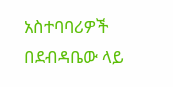አስተባባሪዎች በደብዳቤው ላይ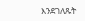እንደገለጹት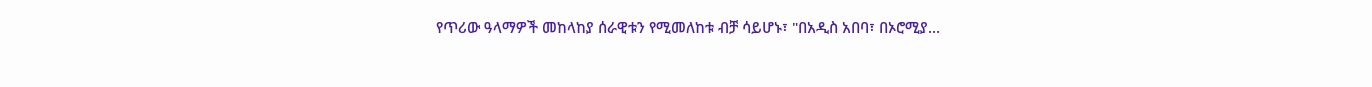የጥሪው ዓላማዎች መከላከያ ሰራዊቱን የሚመለከቱ ብቻ ሳይሆኑ፣ "በአዲስ አበባ፣ በኦሮሚያ…